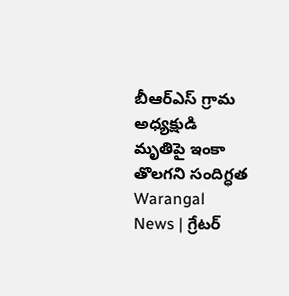బీఆర్ఎస్ గ్రామ అధ్యక్షుడి మృతిపై ఇంకా తొలగని సందిగ్ధత
Warangal News | గ్రేటర్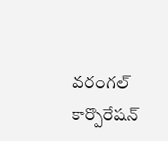వరంగల్ కార్పొరేషన్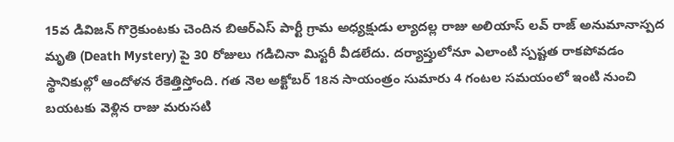15వ డివిజన్ గొర్రెకుంటకు చెందిన బిఆర్ఎస్ పార్టీ గ్రామ అధ్యక్షుడు ల్యాదల్ల రాజు అలియాస్ లవ్ రాజ్ అనుమానాస్పద మృతి (Death Mystery) పై 30 రోజులు గడిచినా మిస్టరీ వీడలేదు. దర్యాప్తులోనూ ఎలాంటి స్పష్టత రాకపోవడం స్థానికుల్లో ఆందోళన రేకెత్తిస్తోంది. గత నెల అక్టోబర్ 18న సాయంత్రం సుమారు 4 గంటల సమయంలో ఇంటి నుంచి బయటకు వెళ్లిన రాజు మరుసటి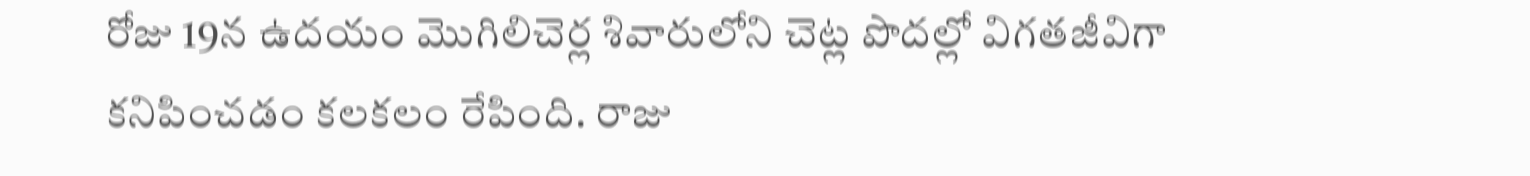రోజు 19న ఉదయం మొగిలిచెర్ల శివారులోని చెట్ల పొదల్లో విగతజీవిగా కనిపించడం కలకలం రేపింది. రాజు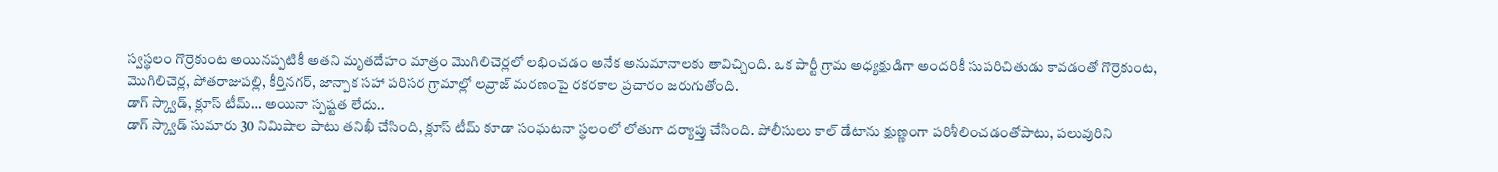స్వస్థలం గొర్రెకుంట అయినప్పటికీ అతని మృతదేహం మాత్రం మొగిలిచెర్లలో లభించడం అనేక అనుమానాలకు తావిచ్చింది. ఒక పార్టీ గ్రామ అధ్యక్షుడిగా అందరికీ సుపరిచితుడు కావడంతో గొర్రెకుంట, మొగిలిచెర్ల, పోతరాజుపల్లి, కీర్తినగర్, జాన్పాక సహా పరిసర గ్రామాల్లో లవ్రాజ్ మరణంపై రకరకాల ప్రచారం జరుగుతోంది.
డాగ్ స్క్వాడ్, క్లూస్ టీమ్… అయినా స్పష్టత లేదు..
డాగ్ స్క్వాడ్ సుమారు 30 నిమిషాల పాటు తనిఖీ చేసింది, క్లూస్ టీమ్ కూడా సంఘటనా స్థలంలో లోతుగా దర్యాప్తు చేసింది. పోలీసులు కాల్ డేటాను క్షుణ్ణంగా పరిశీలించడంతోపాటు, పలువురిని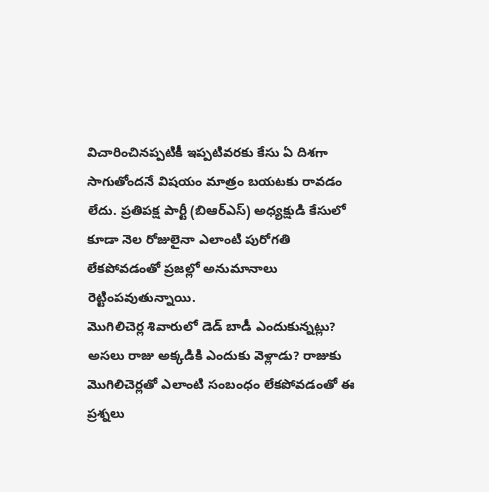విచారించినప్పటికీ ఇప్పటివరకు కేసు ఏ దిశగా సాగుతోందనే విషయం మాత్రం బయటకు రావడం లేదు. ప్రతిపక్ష పార్టీ (బిఆర్ఎస్) అధ్యక్షుడి కేసులో కూడా నెల రోజులైనా ఎలాంటి పురోగతి లేకపోవడంతో ప్రజల్లో అనుమానాలు రెట్టింపవుతున్నాయి.
మొగిలిచెర్ల శివారులో డెడ్ బాడీ ఎందుకున్నట్లు?
అసలు రాజు అక్కడికి ఎందుకు వెళ్లాడు? రాజుకు మొగిలిచెర్లతో ఎలాంటి సంబంధం లేకపోవడంతో ఈ ప్రశ్నలు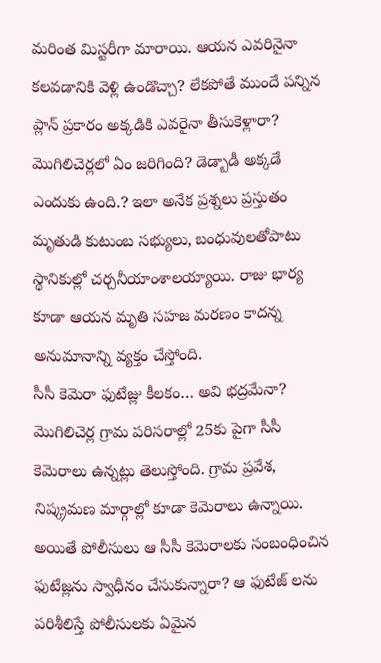మరింత మిస్టరీగా మారాయి. ఆయన ఎవరినైనా కలవడానికి వెళ్లి ఉండొచ్చా? లేకపోతే ముందే పన్నిన ప్లాన్ ప్రకారం అక్కడికి ఎవరైనా తీసుకెళ్లారా? మొగిలిచెర్లలో ఏం జరిగింది? డెడ్బాడీ అక్కడే ఎందుకు ఉంది.? ఇలా అనేక ప్రశ్నలు ప్రస్తుతం మృతుడి కుటుంబ సభ్యులు, బంధువులతోపాటు స్థానికుల్లో చర్చనీయాంశాలయ్యాయి. రాజు భార్య కూడా ఆయన మృతి సహజ మరణం కాదన్న అనుమానాన్ని వ్యక్తం చేస్తోంది.
సీసీ కెమెరా ఫుటేజ్లు కీలకం… అవి భద్రమేనా?
మొగిలిచెర్ల గ్రామ పరిసరాల్లో 25కు పైగా సీసీ కెమెరాలు ఉన్నట్లు తెలుస్తోంది. గ్రామ ప్రవేశ, నిష్క్రమణ మార్గాల్లో కూడా కెమెరాలు ఉన్నాయి. అయితే పోలీసులు ఆ సీసీ కెమెరాలకు సంబంధించిన ఫుటేజ్లను స్వాధీనం చేసుకున్నారా? ఆ ఫుటేజ్ లను పరిశీలిస్తే పోలీసులకు ఏమైన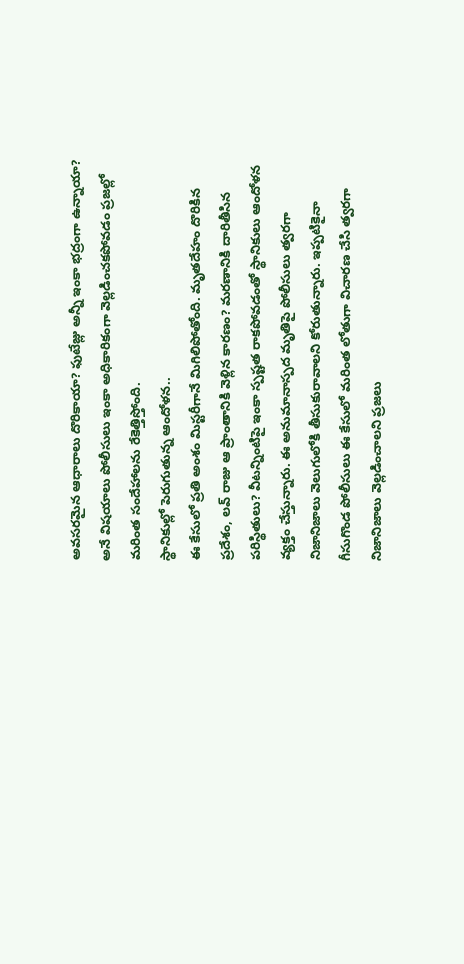అవసరమైన ఆధారాలు దొరికాయా? ఫుటేజ్లు అన్నీ ఇంకా భద్రంగా ఉన్నాయా? అనే విషయాలు పోలీసులు ఇంకా అధికారికంగా వెల్లడించకపోవడం ప్రజల్లో మరింత సందేహాలను రేకెత్తిస్తోంది.
స్థానికుల్లో పెరుగుతున్న ఆందోళన..
ఈ కేసులో ప్రతి అంశం మిస్టరీగానే మిగిలిపోతోంది. మృతదేహం దొరికిన ప్రదేశం, లవ్ రాజు ఆ ప్రాంతానికి వెళ్లిన కారణం? మరణానికి దారితీసిన పరిస్థితులు? వీటన్నింటిపై ఇంకా స్పష్టత రాకపోవడంతో స్థానికులు ఆందోళన వ్యక్తం చేస్తున్నారు. ఈ అనుమానాస్పద మృతిపై పోలీసులు త్వరగా నిజానిజాలు వెలుగులోకి తీసుకురావాలని కోరుతున్నారు. ఇప్పటికైనా గీసుగొండ పోలీసులు ఈ కేసులో మరింత లోతుగా విచారణ చేసి త్వరగా నిజానిజాలు వెల్లడించాలని ప్రజలు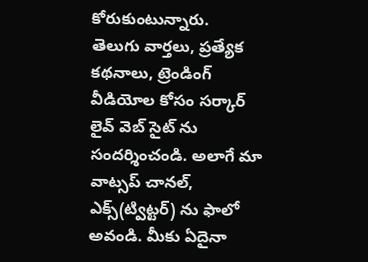కోరుకుంటున్నారు.
తెలుగు వార్తలు, ప్రత్యేక కథనాలు, ట్రెండింగ్ వీడియోల కోసం సర్కార్ లైవ్ వెబ్ సైట్ ను సందర్శించండి. అలాగే మా వాట్సప్ చానల్, ఎక్స్(ట్విట్టర్) ను ఫాలో అవండి. మీకు ఏదైనా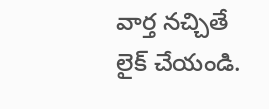వార్త నచ్చితే లైక్ చేయండి.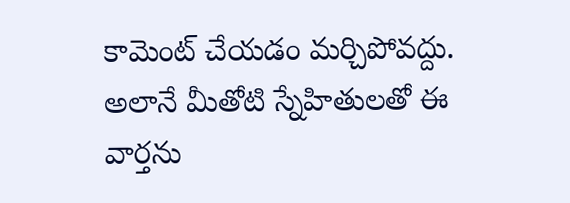కామెంట్ చేయడం మర్చిపోవద్దు. అలానే మీతోటి స్నేహితులతో ఈ వార్తను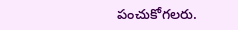పంచుకోగలరు.